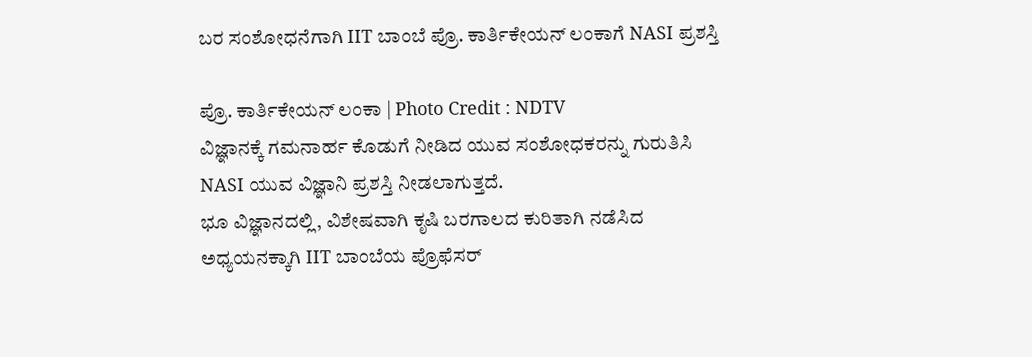ಬರ ಸಂಶೋಧನೆಗಾಗಿ IIT ಬಾಂಬೆ ಪ್ರೊ. ಕಾರ್ತಿಕೇಯನ್ ಲಂಕಾಗೆ NASI ಪ್ರಶಸ್ತಿ

ಪ್ರೊ. ಕಾರ್ತಿಕೇಯನ್ ಲಂಕಾ | Photo Credit : NDTV
ವಿಜ್ಞಾನಕ್ಕೆ ಗಮನಾರ್ಹ ಕೊಡುಗೆ ನೀಡಿದ ಯುವ ಸಂಶೋಧಕರನ್ನು ಗುರುತಿಸಿ NASI ಯುವ ವಿಜ್ಞಾನಿ ಪ್ರಶಸ್ತಿ ನೀಡಲಾಗುತ್ತದೆ.
ಭೂ ವಿಜ್ಞಾನದಲ್ಲಿ, ವಿಶೇಷವಾಗಿ ಕೃಷಿ ಬರಗಾಲದ ಕುರಿತಾಗಿ ನಡೆಸಿದ ಅಧ್ಯಯನಕ್ಕಾಗಿ IIT ಬಾಂಬೆಯ ಪ್ರೊಫೆಸರ್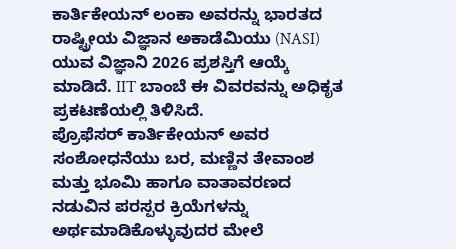ಕಾರ್ತಿಕೇಯನ್ ಲಂಕಾ ಅವರನ್ನು ಭಾರತದ ರಾಷ್ಟ್ರೀಯ ವಿಜ್ಞಾನ ಅಕಾಡೆಮಿಯು (NASI) ಯುವ ವಿಜ್ಞಾನಿ 2026 ಪ್ರಶಸ್ತಿಗೆ ಆಯ್ಕೆ ಮಾಡಿದೆ. IIT ಬಾಂಬೆ ಈ ವಿವರವನ್ನು ಅಧಿಕೃತ ಪ್ರಕಟಣೆಯಲ್ಲಿ ತಿಳಿಸಿದೆ.
ಪ್ರೊಫೆಸರ್ ಕಾರ್ತಿಕೇಯನ್ ಅವರ ಸಂಶೋಧನೆಯು ಬರ, ಮಣ್ಣಿನ ತೇವಾಂಶ ಮತ್ತು ಭೂಮಿ ಹಾಗೂ ವಾತಾವರಣದ ನಡುವಿನ ಪರಸ್ಪರ ಕ್ರಿಯೆಗಳನ್ನು ಅರ್ಥಮಾಡಿಕೊಳ್ಳುವುದರ ಮೇಲೆ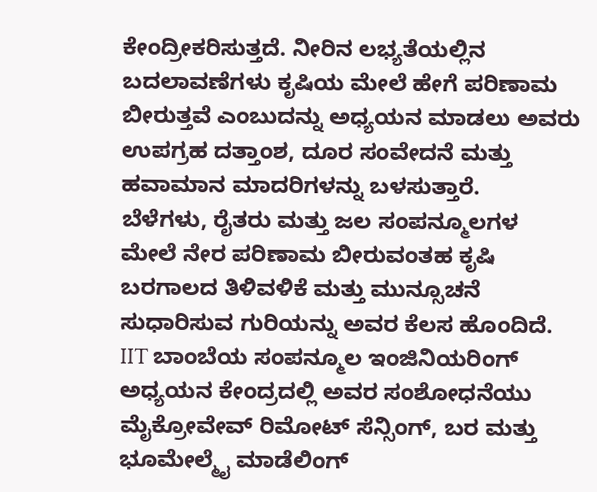ಕೇಂದ್ರೀಕರಿಸುತ್ತದೆ. ನೀರಿನ ಲಭ್ಯತೆಯಲ್ಲಿನ ಬದಲಾವಣೆಗಳು ಕೃಷಿಯ ಮೇಲೆ ಹೇಗೆ ಪರಿಣಾಮ ಬೀರುತ್ತವೆ ಎಂಬುದನ್ನು ಅಧ್ಯಯನ ಮಾಡಲು ಅವರು ಉಪಗ್ರಹ ದತ್ತಾಂಶ, ದೂರ ಸಂವೇದನೆ ಮತ್ತು ಹವಾಮಾನ ಮಾದರಿಗಳನ್ನು ಬಳಸುತ್ತಾರೆ.
ಬೆಳೆಗಳು, ರೈತರು ಮತ್ತು ಜಲ ಸಂಪನ್ಮೂಲಗಳ ಮೇಲೆ ನೇರ ಪರಿಣಾಮ ಬೀರುವಂತಹ ಕೃಷಿ ಬರಗಾಲದ ತಿಳಿವಳಿಕೆ ಮತ್ತು ಮುನ್ಸೂಚನೆ ಸುಧಾರಿಸುವ ಗುರಿಯನ್ನು ಅವರ ಕೆಲಸ ಹೊಂದಿದೆ. IIT ಬಾಂಬೆಯ ಸಂಪನ್ಮೂಲ ಇಂಜಿನಿಯರಿಂಗ್ ಅಧ್ಯಯನ ಕೇಂದ್ರದಲ್ಲಿ ಅವರ ಸಂಶೋಧನೆಯು ಮೈಕ್ರೋವೇವ್ ರಿಮೋಟ್ ಸೆನ್ಸಿಂಗ್, ಬರ ಮತ್ತು ಭೂಮೇಲ್ಮೈ ಮಾಡೆಲಿಂಗ್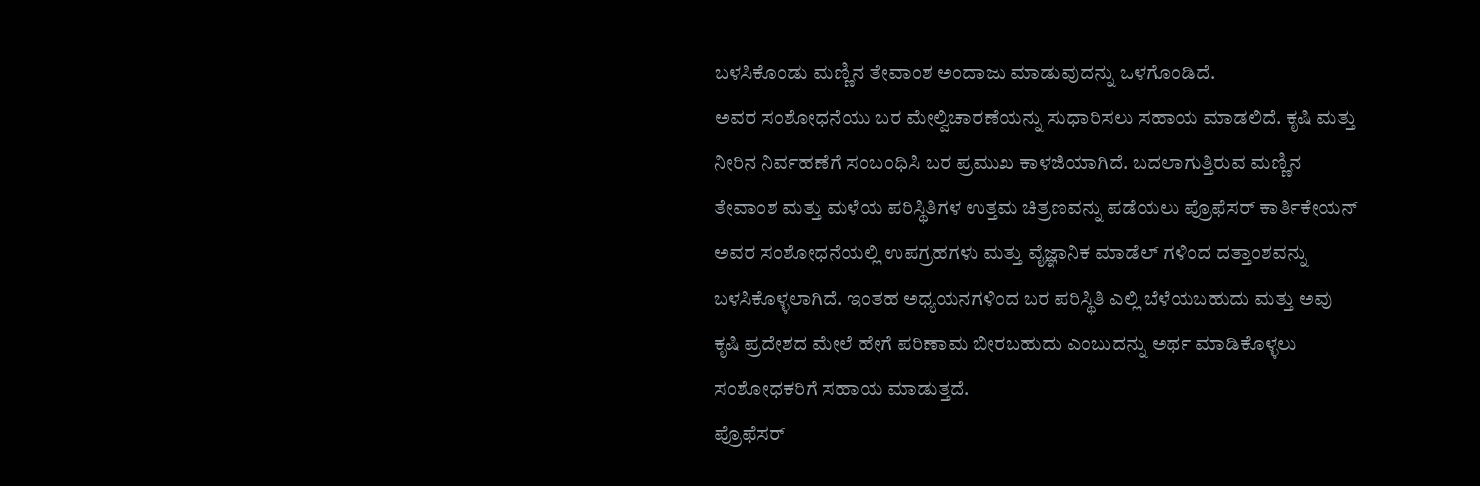ಬಳಸಿಕೊಂಡು ಮಣ್ಣಿನ ತೇವಾಂಶ ಅಂದಾಜು ಮಾಡುವುದನ್ನು ಒಳಗೊಂಡಿದೆ.
ಅವರ ಸಂಶೋಧನೆಯು ಬರ ಮೇಲ್ವಿಚಾರಣೆಯನ್ನು ಸುಧಾರಿಸಲು ಸಹಾಯ ಮಾಡಲಿದೆ. ಕೃಷಿ ಮತ್ತು ನೀರಿನ ನಿರ್ವಹಣೆಗೆ ಸಂಬಂಧಿಸಿ ಬರ ಪ್ರಮುಖ ಕಾಳಜಿಯಾಗಿದೆ. ಬದಲಾಗುತ್ತಿರುವ ಮಣ್ಣಿನ ತೇವಾಂಶ ಮತ್ತು ಮಳೆಯ ಪರಿಸ್ಥಿತಿಗಳ ಉತ್ತಮ ಚಿತ್ರಣವನ್ನು ಪಡೆಯಲು ಪ್ರೊಫೆಸರ್ ಕಾರ್ತಿಕೇಯನ್ ಅವರ ಸಂಶೋಧನೆಯಲ್ಲಿ ಉಪಗ್ರಹಗಳು ಮತ್ತು ವೈಜ್ಞಾನಿಕ ಮಾಡೆಲ್ ಗಳಿಂದ ದತ್ತಾಂಶವನ್ನು ಬಳಸಿಕೊಳ್ಳಲಾಗಿದೆ. ಇಂತಹ ಅಧ್ಯಯನಗಳಿಂದ ಬರ ಪರಿಸ್ಥಿತಿ ಎಲ್ಲಿ ಬೆಳೆಯಬಹುದು ಮತ್ತು ಅವು ಕೃಷಿ ಪ್ರದೇಶದ ಮೇಲೆ ಹೇಗೆ ಪರಿಣಾಮ ಬೀರಬಹುದು ಎಂಬುದನ್ನು ಅರ್ಥ ಮಾಡಿಕೊಳ್ಳಲು ಸಂಶೋಧಕರಿಗೆ ಸಹಾಯ ಮಾಡುತ್ತದೆ.
ಪ್ರೊಫೆಸರ್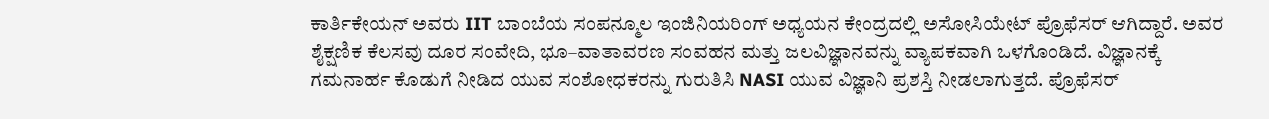ಕಾರ್ತಿಕೇಯನ್ ಅವರು IIT ಬಾಂಬೆಯ ಸಂಪನ್ಮೂಲ ಇಂಜಿನಿಯರಿಂಗ್ ಅಧ್ಯಯನ ಕೇಂದ್ರದಲ್ಲಿ ಅಸೋಸಿಯೇಟ್ ಪ್ರೊಫೆಸರ್ ಆಗಿದ್ದಾರೆ. ಅವರ ಶೈಕ್ಷಣಿಕ ಕೆಲಸವು ದೂರ ಸಂವೇದಿ, ಭೂ–ವಾತಾವರಣ ಸಂವಹನ ಮತ್ತು ಜಲವಿಜ್ಞಾನವನ್ನು ವ್ಯಾಪಕವಾಗಿ ಒಳಗೊಂಡಿದೆ. ವಿಜ್ಞಾನಕ್ಕೆ ಗಮನಾರ್ಹ ಕೊಡುಗೆ ನೀಡಿದ ಯುವ ಸಂಶೋಧಕರನ್ನು ಗುರುತಿಸಿ NASI ಯುವ ವಿಜ್ಞಾನಿ ಪ್ರಶಸ್ತಿ ನೀಡಲಾಗುತ್ತದೆ. ಪ್ರೊಫೆಸರ್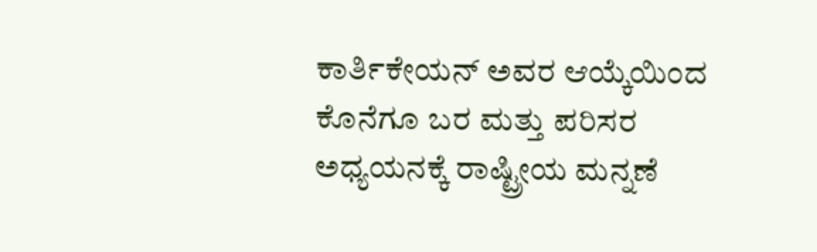ಕಾರ್ತಿಕೇಯನ್ ಅವರ ಆಯ್ಕೆಯಿಂದ ಕೊನೆಗೂ ಬರ ಮತ್ತು ಪರಿಸರ ಅಧ್ಯಯನಕ್ಕೆ ರಾಷ್ಟ್ರೀಯ ಮನ್ನಣೆ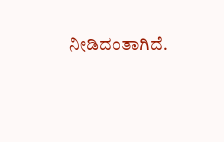ನೀಡಿದಂತಾಗಿದೆ.